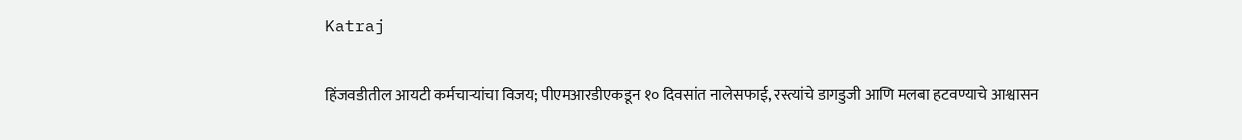Katraj

हिंजवडीतील आयटी कर्मचाऱ्यांचा विजय; पीएमआरडीएकडून १० दिवसांत नालेसफाई, रस्त्यांचे डागडुजी आणि मलबा हटवण्याचे आश्वासन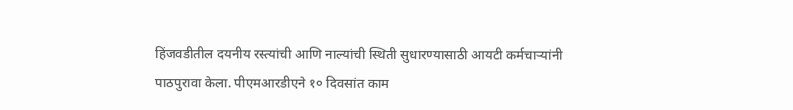हिंजवडीतील दयनीय रस्त्यांची आणि नाल्यांची स्थिती सुधारण्यासाठी आयटी कर्मचाऱ्यांनी पाठपुरावा केला. पीएमआरडीएने १० दिवसांत काम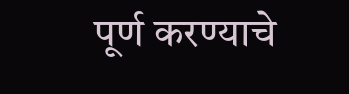पूर्ण करण्याचे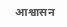आश्वासन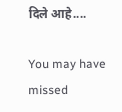दिले आहे....

You may have missed